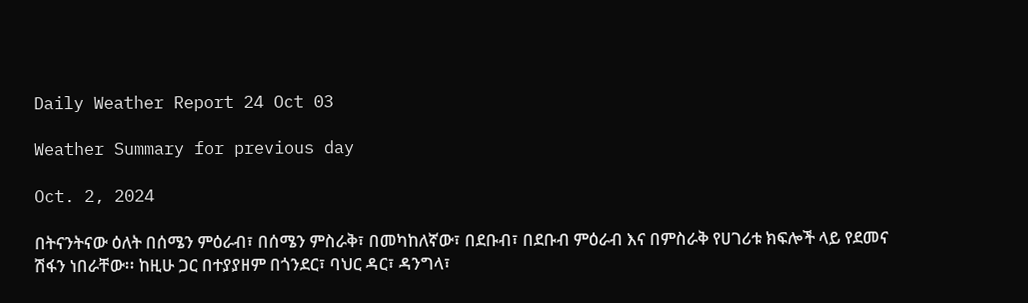Daily Weather Report 24 Oct 03

Weather Summary for previous day

Oct. 2, 2024

በትናንትናው ዕለት በሰሜን ምዕራብ፣ በሰሜን ምስራቅ፣ በመካከለኛው፣ በደቡብ፣ በደቡብ ምዕራብ እና በምስራቅ የሀገሪቱ ክፍሎች ላይ የደመና ሽፋን ነበራቸው፡፡ ከዚሁ ጋር በተያያዘም በጎንደር፣ ባህር ዳር፣ ዳንግላ፣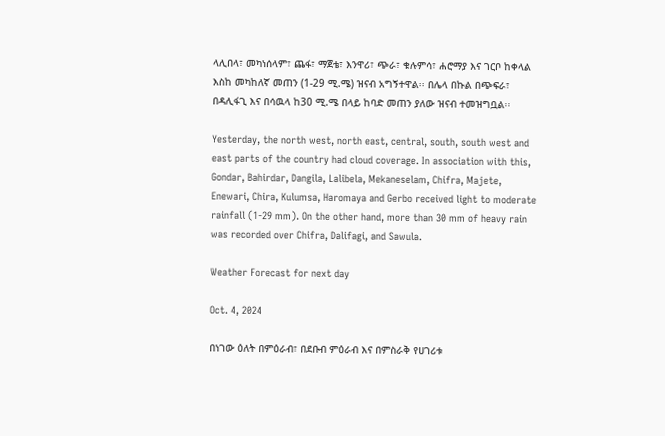ላሊበላ፣ መካነሰላም፣ ጨፋ፣ ማጀቴ፣ እንዋሪ፣ ጭራ፣ ቁሉምሳ፣ ሐሮማያ እና ገርቦ ከቀላል እስከ መካከለኛ መጠን (1-29 ሚ.ሜ) ዝናብ አግኝተዋል፡፡ በሌላ በኩል በጭፍራ፣ በዳሊፋጊ እና በሳዉላ ከ30 ሚ.ሜ በላይ ከባድ መጠን ያለው ዝናብ ተመዝግቧል፡፡

Yesterday, the north west, north east, central, south, south west and east parts of the country had cloud coverage. In association with this, Gondar, Bahirdar, Dangila, Lalibela, Mekaneselam, Chifra, Majete, Enewari, Chira, Kulumsa, Haromaya and Gerbo received light to moderate rainfall (1-29 mm). On the other hand, more than 30 mm of heavy rain was recorded over Chifra, Dalifagi, and Sawula.

Weather Forecast for next day

Oct. 4, 2024

በነገው ዕለት በምዕራብ፣ በደቡብ ምዕራብ እና በምስራቅ የሀገሪቱ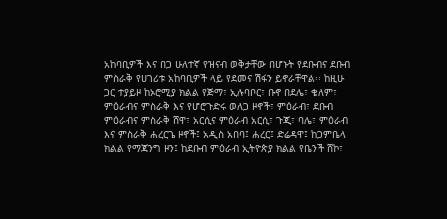አከባቢዎች እና በጋ ሁለተኛ የዝናብ ወቅታቸው በሆኑት የደቡብና ደቡብ ምስራቅ የሀገሪቱ አከባቢዎች ላይ የደመና ሽፋን ይኖራቸዋል፡፡ ከዚሁ ጋር ተያይዞ ከኦሮሚያ ክልል የጅማ፣ ኢሉባቦር፣ ቡኖ በደሌ፣ ቄለም፣ ምዕራብና ምስራቅ እና የሆሮጉድሩ ወለጋ ዞኖች፣ ምዕራብ፣ ደቡብ ምዕራብና ምስራቅ ሸዋ፣ አርሲና ምዕራብ አርሲ፣ ጉጂ፣ ባሌ፣ ምዕራብ እና ምስራቅ ሐረርጌ ዞኖች፤ አዲስ አበባ፤ ሐረር፤ ድሬዳዋ፤ ከጋምቤላ ክልል የማጃንግ ዞን፤ ከደቡብ ምዕራብ ኢትዮጵያ ክልል የቤንች ሸኮ፣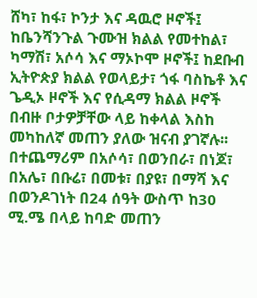ሸካ፣ ከፋ፣ ኮንታ እና ዳዉሮ ዞኖች፤ ከቤንሻንጉል ጉሙዝ ክልል የመተከል፣ ካማሽ፣ አሶሳ እና ማኦኮሞ ዞኖች፤ ከደቡብ ኢትዮጵያ ክልል የወላይታ፣ ጎፋ ባስኬቶ እና ጌዲኦ ዞኖች እና የሲዳማ ክልል ዞኖች በብዙ ቦታዎቻቸው ላይ ከቀላል እስከ መካከለኛ መጠን ያለው ዝናብ ያገኛሉ፡፡ በተጨማሪም በአሶሳ፣ በወንበራ፣ በነጆ፣ በአሌ፣ በቡሬ፣ በመቱ፣ በያዩ፣ በማሻ እና በወንዶገነት በ24 ሰዓት ውስጥ ከ30 ሚ.ሜ በላይ ከባድ መጠን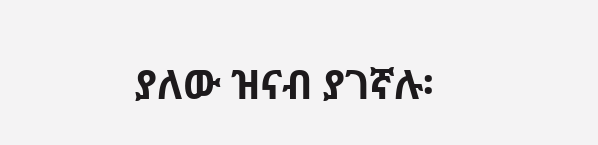ያለው ዝናብ ያገኛሉ፡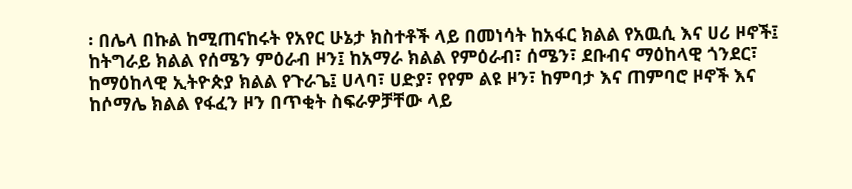፡ በሌላ በኩል ከሚጠናከሩት የአየር ሁኔታ ክስተቶች ላይ በመነሳት ከአፋር ክልል የአዉሲ እና ሀሪ ዞኖች፤ ከትግራይ ክልል የሰሜን ምዕራብ ዞን፤ ከአማራ ክልል የምዕራብ፣ ሰሜን፣ ደቡብና ማዕከላዊ ጎንደር፣ ከማዕከላዊ ኢትዮጵያ ክልል የጉራጌ፤ ሀላባ፣ ሀድያ፣ የየም ልዩ ዞን፣ ከምባታ እና ጠምባሮ ዞኖች እና ከሶማሌ ክልል የፋፈን ዞን በጥቂት ስፍራዎቻቸው ላይ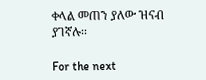ቀላል መጠን ያለው ዝናብ ያገኛሉ፡፡

For the next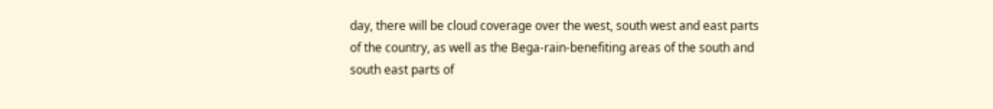day, there will be cloud coverage over the west, south west and east parts of the country, as well as the Bega-rain-benefiting areas of the south and south east parts of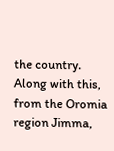the country. Along with this, from the Oromia region Jimma,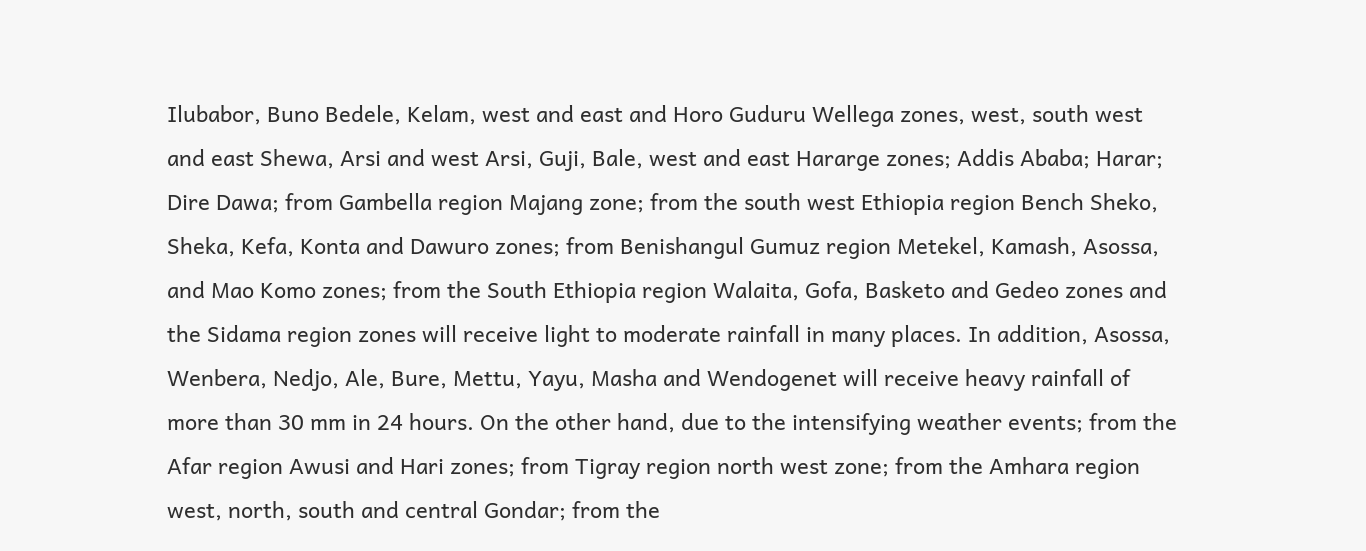Ilubabor, Buno Bedele, Kelam, west and east and Horo Guduru Wellega zones, west, south west and east Shewa, Arsi and west Arsi, Guji, Bale, west and east Hararge zones; Addis Ababa; Harar; Dire Dawa; from Gambella region Majang zone; from the south west Ethiopia region Bench Sheko, Sheka, Kefa, Konta and Dawuro zones; from Benishangul Gumuz region Metekel, Kamash, Asossa, and Mao Komo zones; from the South Ethiopia region Walaita, Gofa, Basketo and Gedeo zones and the Sidama region zones will receive light to moderate rainfall in many places. In addition, Asossa, Wenbera, Nedjo, Ale, Bure, Mettu, Yayu, Masha and Wendogenet will receive heavy rainfall of more than 30 mm in 24 hours. On the other hand, due to the intensifying weather events; from the Afar region Awusi and Hari zones; from Tigray region north west zone; from the Amhara region west, north, south and central Gondar; from the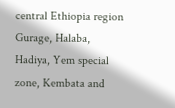central Ethiopia region Gurage, Halaba, Hadiya, Yem special zone, Kembata and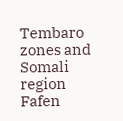Tembaro zones and Somali region Fafen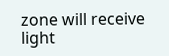zone will receive light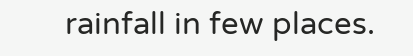rainfall in few places.